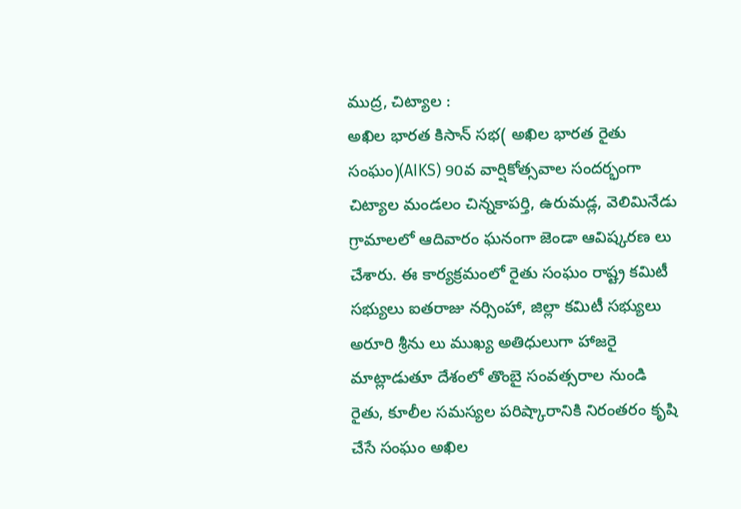ముద్ర, చిట్యాల :
అఖిల భారత కిసాన్ సభ( అఖిల భారత రైతు సంఘం)(AIKS) 90వ వార్షికోత్సవాల సందర్భంగా చిట్యాల మండలం చిన్నకాపర్తి, ఉరుమడ్ల, వెలిమినేడు గ్రామాలలో ఆదివారం ఘనంగా జెండా ఆవిష్కరణ లు చేశారు. ఈ కార్యక్రమంలో రైతు సంఘం రాష్ట్ర కమిటీ సభ్యులు ఐతరాజు నర్సింహా, జిల్లా కమిటీ సభ్యులు అరూరి శ్రీను లు ముఖ్య అతిధులుగా హాజరై మాట్లాడుతూ దేశంలో తొంబై సంవత్సరాల నుండి రైతు, కూలీల సమస్యల పరిష్కారానికి నిరంతరం కృషి చేసే సంఘం అఖిల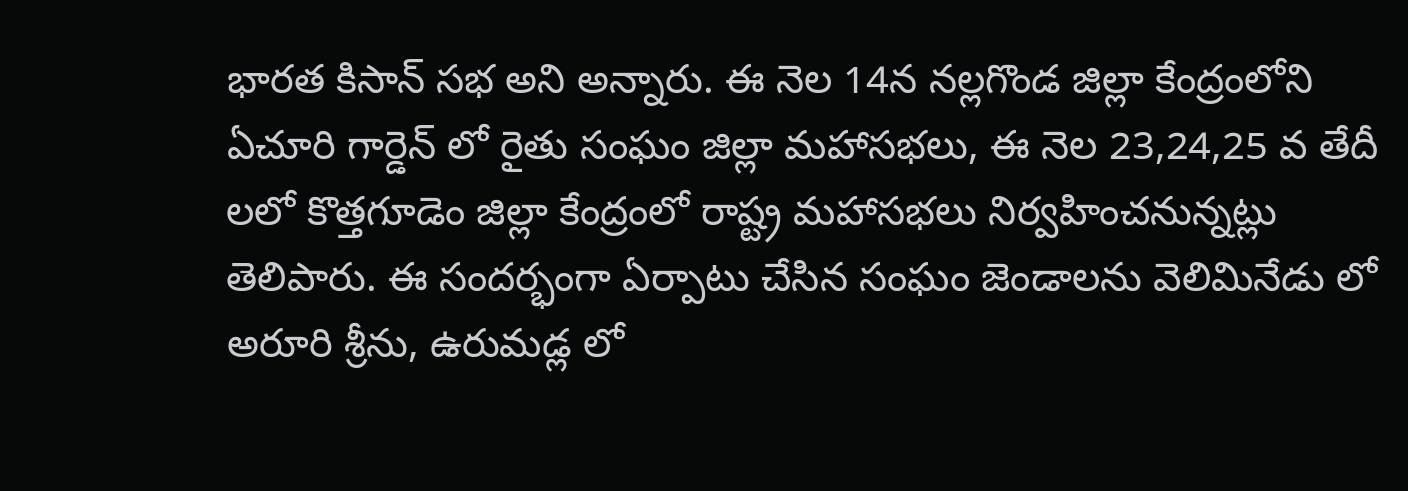భారత కిసాన్ సభ అని అన్నారు. ఈ నెల 14న నల్లగొండ జిల్లా కేంద్రంలోని ఏచూరి గార్డెన్ లో రైతు సంఘం జిల్లా మహాసభలు, ఈ నెల 23,24,25 వ తేదీ లలో కొత్తగూడెం జిల్లా కేంద్రంలో రాష్ట్ర మహాసభలు నిర్వహించనున్నట్లు తెలిపారు. ఈ సందర్భంగా ఏర్పాటు చేసిన సంఘం జెండాలను వెలిమినేడు లో అరూరి శ్రీను, ఉరుమడ్ల లో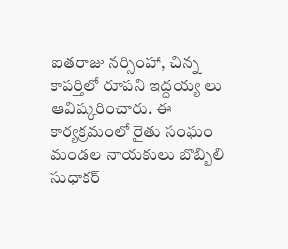ఐతరాజు నర్సింహా, చిన్న కాపర్తిలో రూపని ఇద్దయ్య లు ఆవిష్కరించారు. ఈ కార్యక్రమంలో రైతు సంఘం మండల నాయకులు బొబ్బిలి సుధాకర్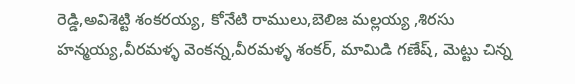రెడ్డి,అవిశెట్టి శంకరయ్య, కోనేటి రాములు,బెలిజ మల్లయ్య ,శిరసు హన్మయ్య,వీరమళ్ళ వెంకన్న,వీరమళ్ళ శంకర్, మామిడి గణేష్, మెట్టు చిన్న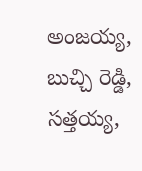అంజయ్య, బుచ్చి రెడ్డి, సత్తయ్య,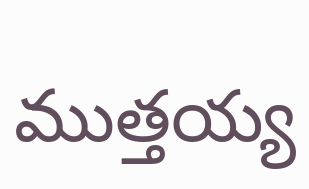ముత్తయ్య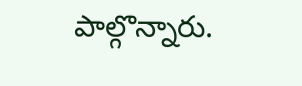పాల్గొన్నారు.